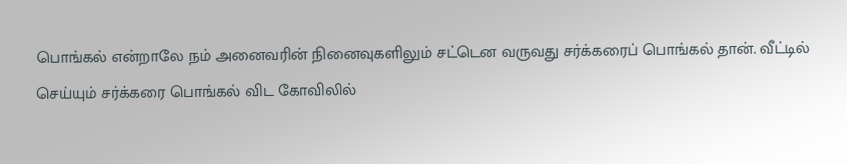பொங்கல் என்றாலே நம் அனைவரின் நினைவுகளிலும் சட்டென வருவது சர்க்கரைப் பொங்கல் தான். வீட்டில் செய்யும் சர்க்கரை பொங்கல் விட கோவிலில்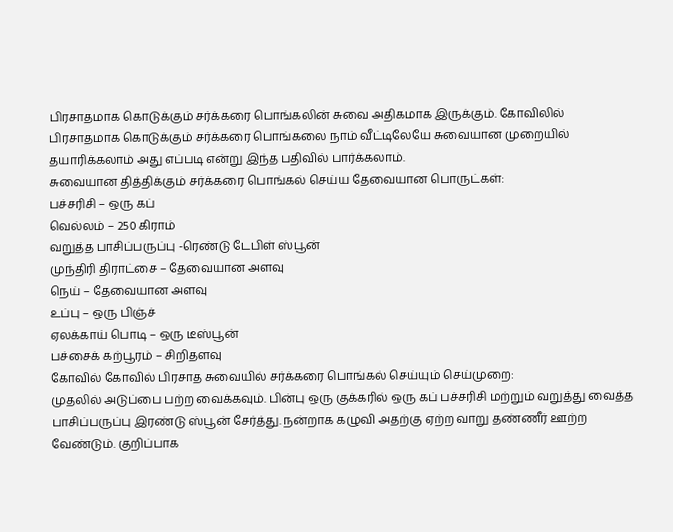பிரசாதமாக கொடுக்கும் சர்க்கரை பொங்கலின் சுவை அதிகமாக இருக்கும். கோவிலில் பிரசாதமாக கொடுக்கும் சர்க்கரை பொங்கலை நாம் வீட்டிலேயே சுவையான முறையில் தயாரிக்கலாம் அது எப்படி என்று இந்த பதிவில் பார்க்கலாம்.
சுவையான தித்திக்கும் சர்க்கரை பொங்கல் செய்ய தேவையான பொருட்கள்:
பச்சரிசி – ஒரு கப்
வெல்லம் – 250 கிராம்
வறுத்த பாசிப்பருப்பு -ரெண்டு டேபிள் ஸ்பூன்
முந்திரி திராட்சை – தேவையான அளவு
நெய் – தேவையான அளவு
உப்பு – ஒரு பிஞ்ச்
ஏலக்காய் பொடி – ஒரு டீஸ்பூன்
பச்சைக் கற்பூரம் – சிறிதளவு
கோவில் கோவில் பிரசாத சுவையில் சர்க்கரை பொங்கல் செய்யும் செய்முறை:
முதலில் அடுப்பை பற்ற வைக்கவும். பின்பு ஒரு குக்கரில் ஒரு கப் பச்சரிசி மற்றும் வறுத்து வைத்த பாசிப்பருப்பு இரண்டு ஸ்பூன் சேர்த்து. நன்றாக கழுவி அதற்கு ஏற்ற வாறு தண்ணீர் ஊற்ற வேண்டும். குறிப்பாக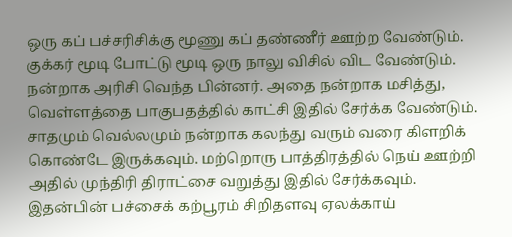ஒரு கப் பச்சரிசிக்கு மூணு கப் தண்ணீர் ஊற்ற வேண்டும். குக்கர் மூடி போட்டு மூடி ஒரு நாலு விசில் விட வேண்டும். நன்றாக அரிசி வெந்த பின்னர். அதை நன்றாக மசித்து, வெள்ளத்தை பாகுபதத்தில் காட்சி இதில் சேர்க்க வேண்டும். சாதமும் வெல்லமும் நன்றாக கலந்து வரும் வரை கிளறிக் கொண்டே இருக்கவும். மற்றொரு பாத்திரத்தில் நெய் ஊற்றி அதில் முந்திரி திராட்சை வறுத்து இதில் சேர்க்கவும். இதன்பின் பச்சைக் கற்பூரம் சிறிதளவு ஏலக்காய்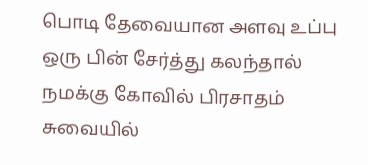பொடி தேவையான அளவு உப்பு ஒரு பின் சேர்த்து கலந்தால் நமக்கு கோவில் பிரசாதம் சுவையில்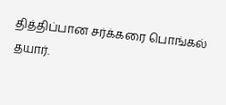தித்திப்பான சர்க்கரை பொங்கல் தயார்.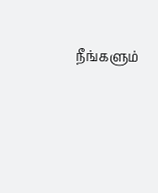நீங்களும்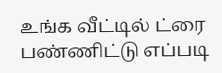உங்க வீட்டில் ட்ரை பண்ணிட்டு எப்படி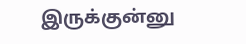இருக்குன்னு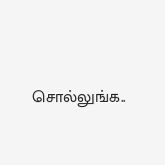சொல்லுங்க..